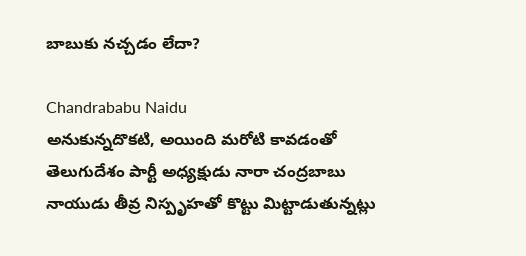బాబుకు నచ్చడం లేదా?

Chandrababu Naidu
అనుకున్నదొకటి, అయింది మరోటి కావడంతో తెలుగుదేశం పార్టీ అధ్యక్షుడు నారా చంద్రబాబు నాయుడు తీవ్ర నిస్పృహతో కొట్టు మిట్టాడుతున్నట్లు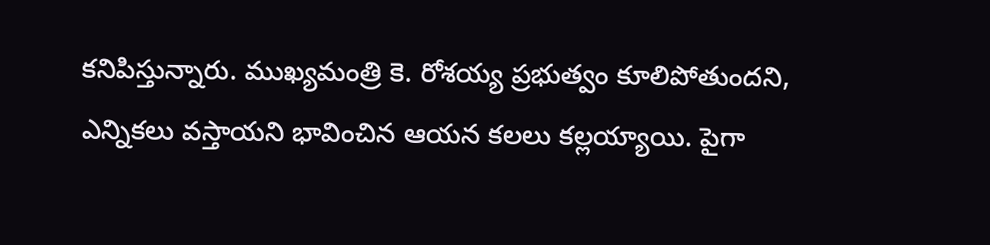కనిపిస్తున్నారు. ముఖ్యమంత్రి కె. రోశయ్య ప్రభుత్వం కూలిపోతుందని, ఎన్నికలు వస్తాయని భావించిన ఆయన కలలు కల్లయ్యాయి. పైగా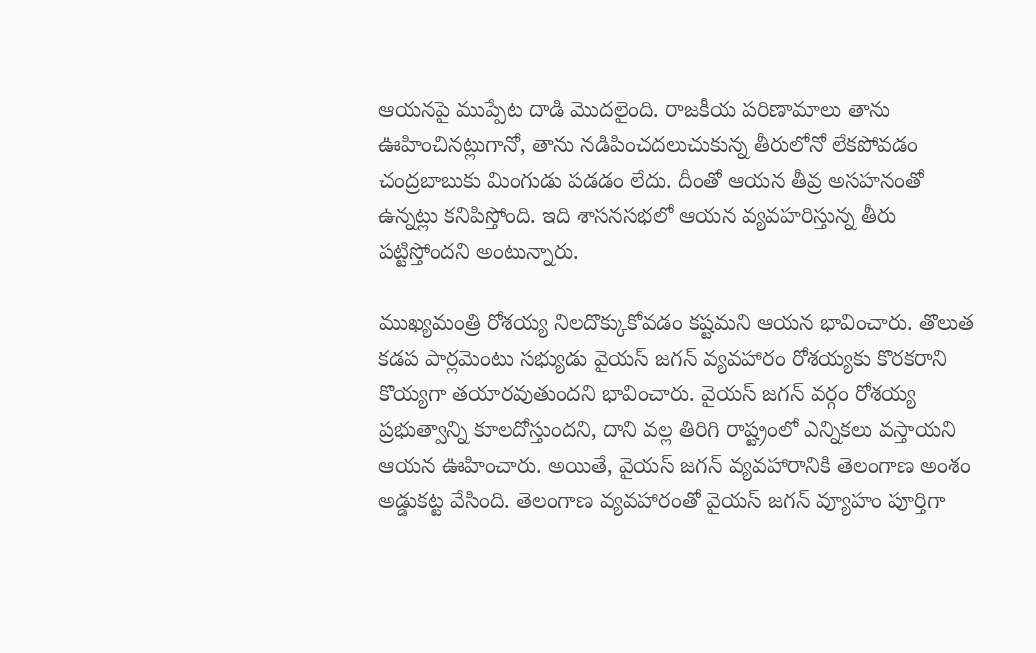ఆయనపై ముప్పేట దాడి మొదలైంది. రాజకీయ పరిణామాలు తాను ఊహించినట్లుగానో, తాను నడిపించదలుచుకున్న తీరులోనో లేకపోవడం చంద్రబాబుకు మింగుడు పడడం లేదు. దీంతో ఆయన తీవ్ర అసహనంతో ఉన్నట్లు కనిపిస్తోంది. ఇది శాసనసభలో ఆయన వ్యవహరిస్తున్న తీరు పట్టిస్తోందని అంటున్నారు.

ముఖ్యమంత్రి రోశయ్య నిలదొక్కుకోవడం కష్టమని ఆయన భావించారు. తొలుత కడప పార్లమెంటు సభ్యుడు వైయస్ జగన్ వ్యవహారం రోశయ్యకు కొరకరాని కొయ్యగా తయారవుతుందని భావించారు. వైయస్ జగన్ వర్గం రోశయ్య ప్రభుత్వాన్ని కూలదోస్తుందని, దాని వల్ల తిరిగి రాష్ట్రంలో ఎన్నికలు వస్తాయని ఆయన ఊహించారు. అయితే, వైయస్ జగన్ వ్యవహారానికి తెలంగాణ అంశం అడ్డుకట్ట వేసింది. తెలంగాణ వ్యవహారంతో వైయస్ జగన్ వ్యూహం పూర్తిగా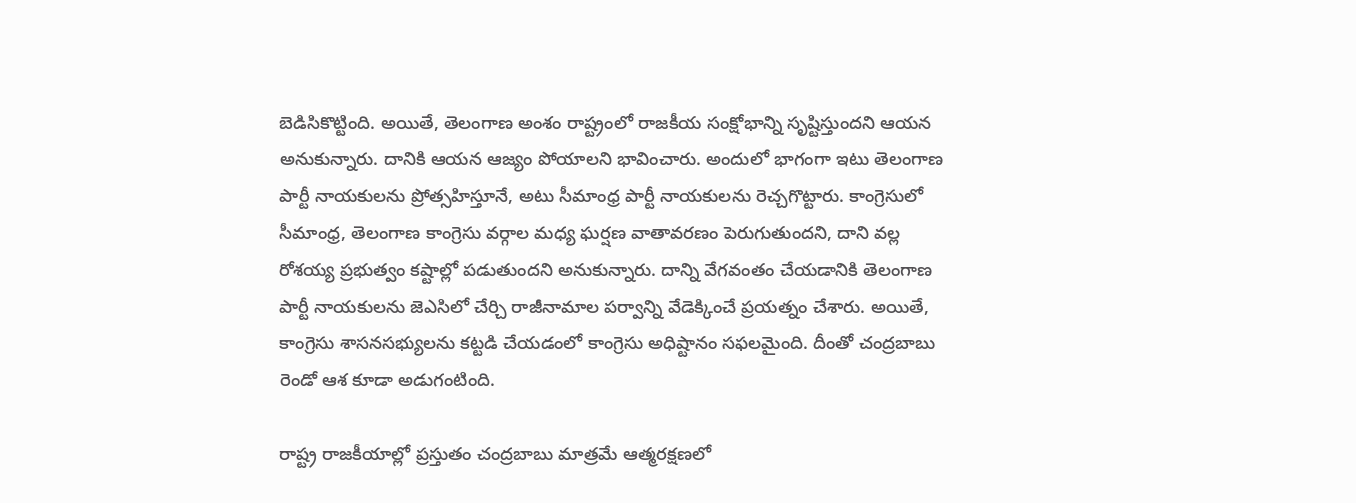బెడిసికొట్టింది. అయితే, తెలంగాణ అంశం రాష్ట్రంలో రాజకీయ సంక్షోభాన్ని సృష్టిస్తుందని ఆయన అనుకున్నారు. దానికి ఆయన ఆజ్యం పోయాలని భావించారు. అందులో భాగంగా ఇటు తెలంగాణ పార్టీ నాయకులను ప్రోత్సహిస్తూనే, అటు సీమాంధ్ర పార్టీ నాయకులను రెచ్చగొట్టారు. కాంగ్రెసులో సీమాంధ్ర, తెలంగాణ కాంగ్రెసు వర్గాల మధ్య ఘర్షణ వాతావరణం పెరుగుతుందని, దాని వల్ల రోశయ్య ప్రభుత్వం కష్టాల్లో పడుతుందని అనుకున్నారు. దాన్ని వేగవంతం చేయడానికి తెలంగాణ పార్టీ నాయకులను జెఎసిలో చేర్చి రాజీనామాల పర్వాన్ని వేడెక్కించే ప్రయత్నం చేశారు. అయితే, కాంగ్రెసు శాసనసభ్యులను కట్టడి చేయడంలో కాంగ్రెసు అధిష్టానం సఫలమైంది. దీంతో చంద్రబాబు రెండో ఆశ కూడా అడుగంటింది.

రాష్ట్ర రాజకీయాల్లో ప్రస్తుతం చంద్రబాబు మాత్రమే ఆత్మరక్షణలో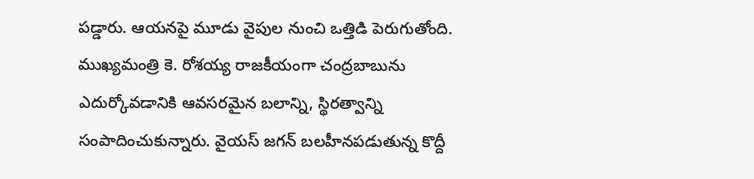పడ్డారు. ఆయనపై మూడు వైపుల నుంచి ఒత్తిడి పెరుగుతోంది. ముఖ్యమంత్రి కె. రోశయ్య రాజకీయంగా చంద్రబాబును ఎదుర్కోవడానికి ఆవసరమైన బలాన్ని, స్థిరత్వాన్ని సంపాదించుకున్నారు. వైయస్ జగన్ బలహీనపడుతున్న కొద్దీ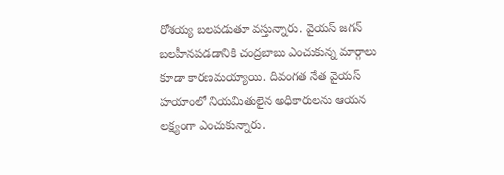రోశయ్య బలపడుతూ వస్తున్నారు. వైయస్ జగన్ బలహీనపడడానికి చంద్రబాబు ఎంచుకున్న మార్గాలు కూడా కారణమయ్యాయి. దివంగత నేత వైయస్ హయాంలో నియమితులైన అధికారులను ఆయన లక్ష్యంగా ఎంచుకున్నారు.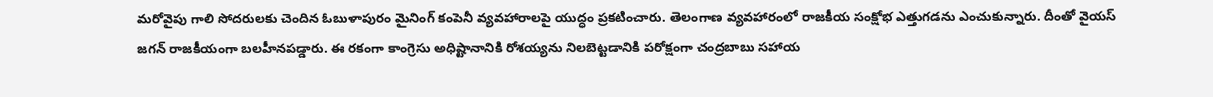మరోవైపు గాలి సోదరులకు చెందిన ఓబుళాపురం మైనింగ్ కంపెనీ వ్యవహారాలపై యుద్ధం ప్రకటించారు. తెలంగాణ వ్యవహారంలో రాజకీయ సంక్షోభ ఎత్తుగడను ఎంచుకున్నారు. దీంతో వైయస్ జగన్ రాజకీయంగా బలహీనపడ్డారు. ఈ రకంగా కాంగ్రెసు అధిష్టానానికి రోశయ్యను నిలబెట్టడానికి పరోక్షంగా చంద్రబాబు సహాయ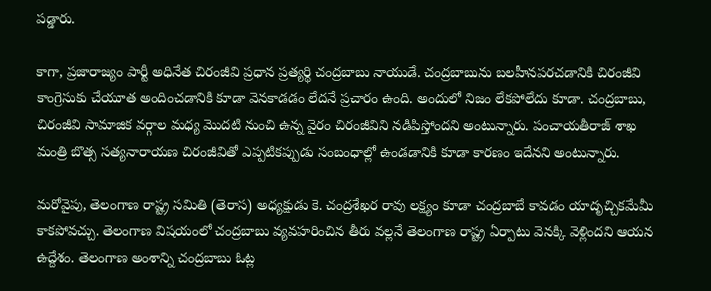పడ్డారు.

కాగా, ప్రజారాజ్యం పార్టీ అధినేత చిరంజీవి ప్రధాన ప్రత్యర్థి చంద్రబాబు నాయుడే. చంద్రబాబును బలహీనపరచడానికి చిరంజీవి కాంగ్రెసుకు చేయూత అందించడానికి కూడా వెనకాడడం లేదనే ప్రచారం ఉంది. అందులో నిజం లేకపోలేదు కూడా. చంద్రబాబు, చిరంజీవి సామాజిక వర్గాల మధ్య మొదటి నుంచి ఉన్న వైరం చిరంజీవిని నడిపిస్తోందని అంటున్నారు. పంచాయతీరాజ్ శాఖ మంత్రి బొత్స సత్యనారాయణ చిరంజీవితో ఎప్పటికప్పుడు సంబంధాల్లో ఉండడానికి కూడా కారణం ఇదేనని అంటున్నారు.

మరోవైపు, తెలంగాణ రాష్ట్ర సమితి (తెరాస) అధ్యక్షుడు కె. చంద్రశేఖర రావు లక్ష్యం కూడా చంద్రబాబే కావడం యాదృచ్చికమేమీ కాకపోవచ్చు. తెలంగాణ విషయంలో చంద్రబాబు వ్యవహరించిన తీరు వల్లనే తెలంగాణ రాష్ట్ర ఏర్పాటు వెనక్కి వెళ్లిందని ఆయన ఉద్దేశం. తెలంగాణ అంశాన్ని చంద్రబాబు ఓట్ల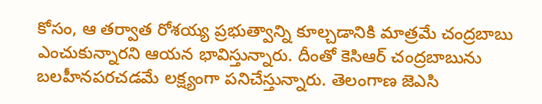కోసం, ఆ తర్వాత రోశయ్య ప్రభుత్వాన్ని కూల్చడానికి మాత్రమే చంద్రబాబు ఎంచుకున్నారని ఆయన భావిస్తున్నారు. దీంతో కెసిఆర్ చంద్రబాబును బలహీనపరచడమే లక్ష్యంగా పనిచేస్తున్నారు. తెలంగాణ జెఎసి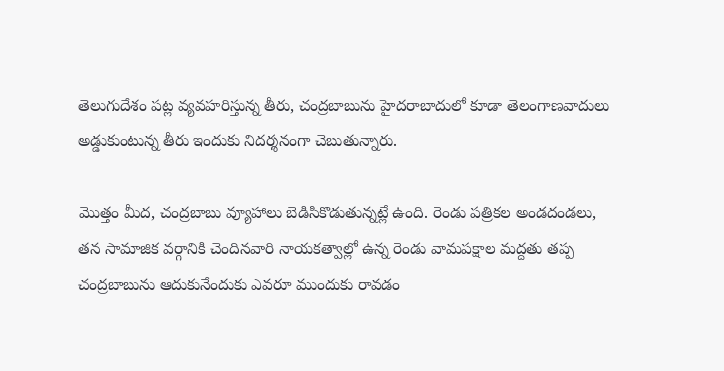తెలుగుదేశం పట్ల వ్యవహరిస్తున్న తీరు, చంద్రబాబును హైదరాబాదులో కూడా తెలంగాణవాదులు అడ్డుకుంటున్న తీరు ఇందుకు నిదర్శనంగా చెబుతున్నారు.

మొత్తం మీద, చంద్రబాబు వ్యూహాలు బెడిసికొడుతున్నట్లే ఉంది. రెండు పత్రికల అండదండలు, తన సామాజిక వర్గానికి చెందినవారి నాయకత్వాల్లో ఉన్న రెండు వామపక్షాల మద్దతు తప్ప చంద్రబాబును ఆదుకునేందుకు ఎవరూ ముందుకు రావడం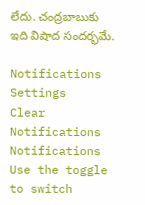లేదు. చంద్రబాబుకు ఇది విషాద సందర్భమే.

Notifications
Settings
Clear Notifications
Notifications
Use the toggle to switch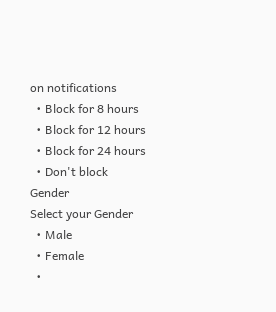on notifications
  • Block for 8 hours
  • Block for 12 hours
  • Block for 24 hours
  • Don't block
Gender
Select your Gender
  • Male
  • Female
  •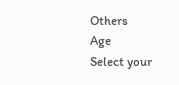Others
Age
Select your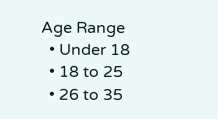Age Range
  • Under 18
  • 18 to 25
  • 26 to 35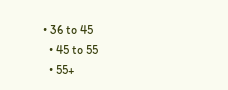• 36 to 45
  • 45 to 55
  • 55+